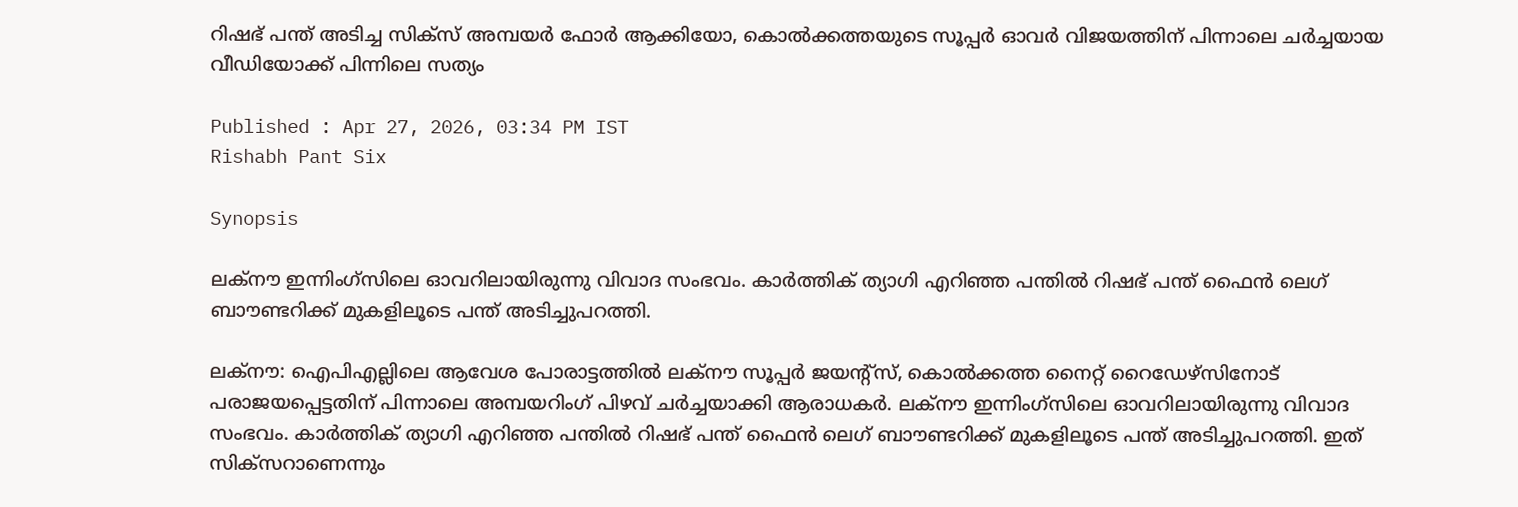റിഷഭ് പന്ത് അടിച്ച സിക്സ് അമ്പയര്‍ ഫോര്‍ ആക്കിയോ, കൊല്‍ക്കത്തയുടെ സൂപ്പര്‍ ഓവര്‍ വിജയത്തിന് പിന്നാലെ ചര്‍ച്ചയായ വീഡിയോക്ക് പിന്നിലെ സത്യം

Published : Apr 27, 2026, 03:34 PM IST
Rishabh Pant Six

Synopsis

ലക്നൗ ഇന്നിംഗ്‌സിലെ ഓവറിലായിരുന്നു വിവാദ സംഭവം. കാർത്തിക് ത്യാഗി എറിഞ്ഞ പന്തിൽ റിഷഭ് പന്ത് ഫൈൻ ലെഗ് ബാൗണ്ടറിക്ക് മുകളിലൂടെ പന്ത് അടിച്ചുപറത്തി.

ലക്നൗ: ഐപിഎല്ലിലെ ആവേശ പോരാട്ടത്തില്‍ ലക്നൗ സൂപ്പർ ജയന്‍റ്സ്, കൊൽക്കത്ത നൈറ്റ് റൈഡേഴ്‌സിനോട് പരാജയപ്പെട്ടതിന് പിന്നാലെ അമ്പയറിംഗ് പിഴവ് ചര്‍ച്ചയാക്കി ആരാധകർ. ലക്നൗ ഇന്നിംഗ്‌സിലെ ഓവറിലായിരുന്നു വിവാദ സംഭവം. കാർത്തിക് ത്യാഗി എറിഞ്ഞ പന്തിൽ റിഷഭ് പന്ത് ഫൈൻ ലെഗ് ബാൗണ്ടറിക്ക് മുകളിലൂടെ പന്ത് അടിച്ചുപറത്തി. ഇത് സിക്‌സറാണെന്നും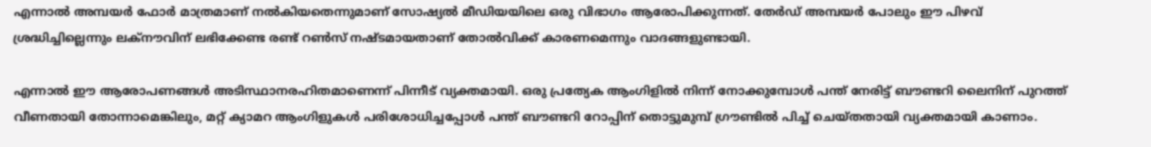എന്നാൽ അമ്പയർ ഫോർ മാത്രമാണ് നൽകിയതെന്നുമാണ് സോഷ്യൽ മീഡിയയിലെ ഒരു വിഭാഗം ആരോപിക്കുന്നത്. തേർഡ് അമ്പയർ പോലും ഈ പിഴവ് ശ്രദ്ധിച്ചില്ലെന്നും ലക്നൗവിന് ലഭിക്കേണ്ട രണ്ട് റൺസ് നഷ്ടമായതാണ് തോൽവിക്ക് കാരണമെന്നും വാദങ്ങളുണ്ടായി.

എന്നാൽ ഈ ആരോപണങ്ങൾ അടിസ്ഥാനരഹിതമാണെന്ന് പിന്നീട് വ്യക്തമായി. ഒരു പ്രത്യേക ആംഗിളിൽ നിന്ന് നോക്കുമ്പോൾ പന്ത് നേരിട്ട് ബൗണ്ടറി ലൈനിന് പുറത്ത് വീണതായി തോന്നാമെങ്കിലും, മറ്റ് ക്യാമറ ആംഗിളുകൾ പരിശോധിച്ചപ്പോൾ പന്ത് ബൗണ്ടറി റോപ്പിന് തൊട്ടുമുമ്പ് ഗ്രൗണ്ടിൽ പിച്ച് ചെയ്തതായി വ്യക്തമായി കാണാം.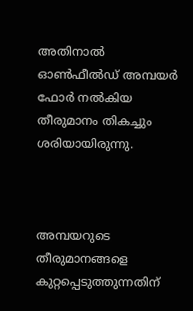അതിനാൽ ഓൺഫീൽഡ് അമ്പയർ ഫോർ നൽകിയ തീരുമാനം തികച്ചും ശരിയായിരുന്നു.



അമ്പയറുടെ തീരുമാനങ്ങളെ കുറ്റപ്പെടുത്തുന്നതിന്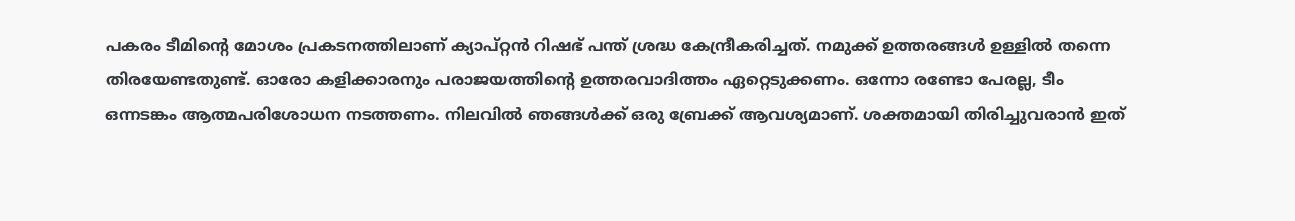പകരം ടീമിന്‍റെ മോശം പ്രകടനത്തിലാണ് ക്യാപ്റ്റൻ റിഷഭ് പന്ത് ശ്രദ്ധ കേന്ദ്രീകരിച്ചത്. നമുക്ക് ഉത്തരങ്ങൾ ഉള്ളിൽ തന്നെ തിരയേണ്ടതുണ്ട്. ഓരോ കളിക്കാരനും പരാജയത്തിന്‍റെ ഉത്തരവാദിത്തം ഏറ്റെടുക്കണം. ഒന്നോ രണ്ടോ പേരല്ല, ടീം ഒന്നടങ്കം ആത്മപരിശോധന നടത്തണം. നിലവിൽ ഞങ്ങൾക്ക് ഒരു ബ്രേക്ക് ആവശ്യമാണ്. ശക്തമായി തിരിച്ചുവരാൻ ഇത്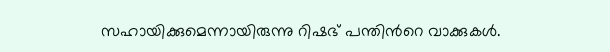സഹായിക്കുമെന്നായിരുന്നു റിഷഭ് പന്തിന്‍റെ വാക്കുകള്‍.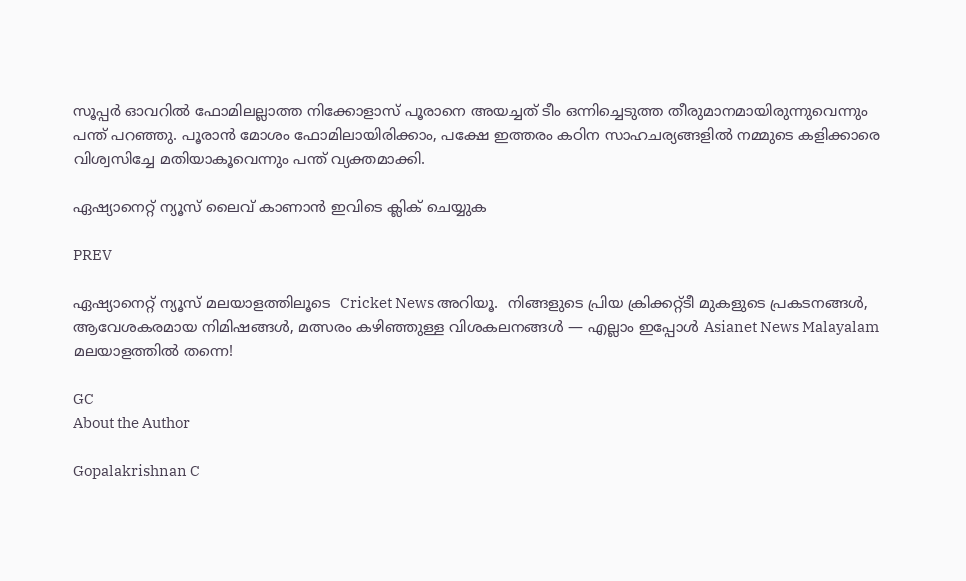സൂപ്പർ ഓവറിൽ ഫോമിലല്ലാത്ത നിക്കോളാസ് പൂരാനെ അയച്ചത് ടീം ഒന്നിച്ചെടുത്ത തീരുമാനമായിരുന്നുവെന്നും പന്ത് പറഞ്ഞു. പൂരാൻ മോശം ഫോമിലായിരിക്കാം, പക്ഷേ ഇത്തരം കഠിന സാഹചര്യങ്ങളിൽ നമ്മുടെ കളിക്കാരെ വിശ്വസിച്ചേ മതിയാകൂവെന്നും പന്ത് വ്യക്തമാക്കി.

ഏഷ്യാനെറ്റ് ന്യൂസ് ലൈവ് കാണാന്‍ ഇവിടെ ക്ലിക് ചെയ്യുക

PREV

ഏഷ്യാനെറ്റ് ന്യൂസ് മലയാളത്തിലൂടെ  Cricket News അറിയൂ.  നിങ്ങളുടെ പ്രിയ ക്രിക്കറ്റ്ടീ മുകളുടെ പ്രകടനങ്ങൾ, ആവേശകരമായ നിമിഷങ്ങൾ, മത്സരം കഴിഞ്ഞുള്ള വിശകലനങ്ങൾ — എല്ലാം ഇപ്പോൾ Asianet News Malayalam മലയാളത്തിൽ തന്നെ!

GC
About the Author

Gopalakrishnan C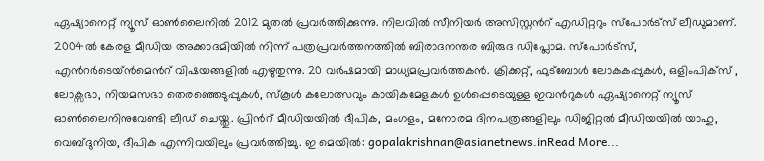ഏഷ്യാനെറ്റ് ന്യൂസ് ഓണ്‍ലൈനില്‍ 2012 മുതല്‍ പ്രവര്‍ത്തിക്കുന്നു. നിലവില്‍ സീനിയര്‍ അസിസ്റ്റന്‍റ് എഡിറ്ററും സ്പോർട്സ് ലീഡുമാണ്. 2004ൽ കേരള മീഡിയ അക്കാദമിയില്‍ നിന്ന് പത്രപ്രവര്‍ത്തനത്തില്‍ ബിരാദനന്തര ബിരുദ ഡിപ്ലോമ. സ്പോര്‍ട്സ്, എന്‍റര്‍ടെയ്ൻമെന്‍റ് വിഷയങ്ങളില്‍ എഴുതുന്നു. 20 വര്‍ഷമായി മാധ്യമപ്രവര്‍ത്തകൻ. ക്രിക്കറ്റ്, ഫുട്ബോള്‍ ലോകകപ്പുകൾ, ഒളിംപിക്സ് , ലോക്സഭാ, നിയമസഭാ തെരഞ്ഞെടുപ്പുകള്‍, സ്കൂള്‍ കലോത്സവും കായികമേളകള്‍ ഉള്‍പ്പെടെയുള്ള ഇവന്‍റുകള്‍ ഏഷ്യാനെറ്റ് ന്യൂസ് ഓണ്‍ലൈനിനുവേണ്ടി ലീഡ് ചെയ്തു. പ്രിന്‍റ് മീഡിയയില്‍ ദീപിക, മംഗളം, മനോരമ ദിനപത്രങ്ങളിലും ഡിജിറ്റൽ മീഡിയയില്‍ യാഹു, വെബ്ദുനിയ, ദീപിക എന്നിവയിലും പ്രവര്‍ത്തിച്ചു. ഇ മെയില്‍: gopalakrishnan@asianetnews.inRead More...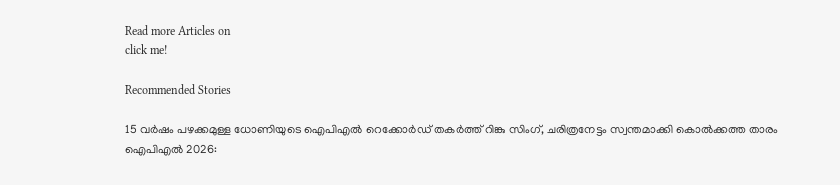Read more Articles on
click me!

Recommended Stories

15 വർഷം പഴക്കമുള്ള ധോണിയുടെ ഐപിഎല്‍ റെക്കോർഡ് തകർത്ത് റിങ്കു സിംഗ്, ചരിത്രനേട്ടം സ്വന്തമാക്കി കൊല്‍ക്കത്ത താരം
ഐപിഎല്‍ 2026: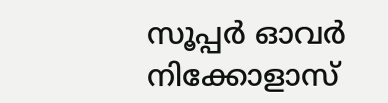സൂപ്പ‍ര്‍ ഓവര്‍ നിക്കോളാസ്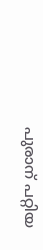പുരാന് പറ്റിയ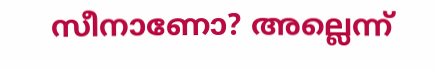സീനാണോ? അല്ലെന്ന്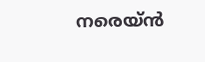നരെയ്‌ൻ